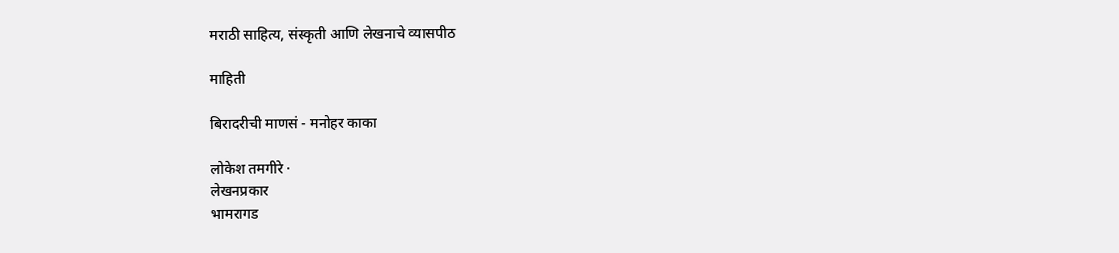मराठी साहित्य, संस्कृती आणि लेखनाचे व्यासपीठ

माहिती

बिरादरीची माणसं - मनोहर काका

लोकेश तमगीरे ·
लेखनप्रकार
भामरागड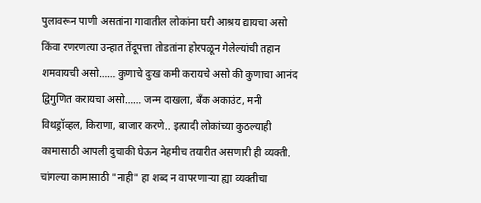पुलावरून पाणी असतांना गावातील लोकांना घरी आश्रय द्यायचा असो किंवा रणरणत्या उन्हात तेंदूपत्ता तोडतांना होरपळून गेलेल्यांची तहान शमवायची असो…… कुणाचे दुःख कमी करायचे असो की कुणाचा आनंद द्विगुणित करायचा असो…… जन्म दाखला, बँक अकाउंट, मनी विथड्रॉव्हल, किराणा, बाजार करणे.. इत्यादी लोकांच्या कुठल्याही कामासाठी आपली दुचाकी घेऊन नेहमीच तयारीत असणारी ही व्यक्ती. चांगल्या कामासाठी "नाही" हा शब्द न वापरणाऱ्या ह्या व्यक्तीचा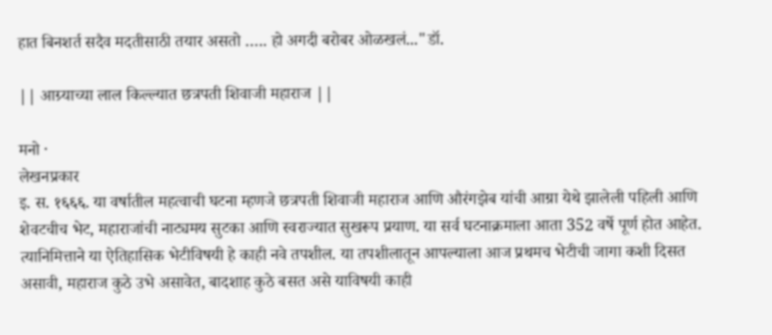हात बिनशर्त सदैव मदतीसाठी तयार असतो ….. हो अगदी बरोबर ओळखलं..."डॉ.

|| आग्र्याच्या लाल किल्ल्यात छत्रपती शिवाजी महाराज ||

मनो ·
लेखनप्रकार
इ. स. १६६६. या वर्षातील महत्वाची घटना म्हणजे छत्रपती शिवाजी महाराज आणि औरंगझेब यांची आग्रा येथे झालेली पहिली आणि शेवटचीच भेट, महाराजांची नाट्यमय सुटका आणि स्वराज्यात सुखरूप प्रयाण. या सर्व घटनाक्रमाला आता 352 वर्षे पूर्ण होत आहेत. त्यानिमित्ताने या ऐतिहासिक भेटीविषयी हे काही नवे तपशील. या तपशीलातून आपल्याला आज प्रथमच भेटीची जागा कशी दिसत असावी, महाराज कुठे उभे असावेत, बादशाह कुठे बसत असे याविषयी काही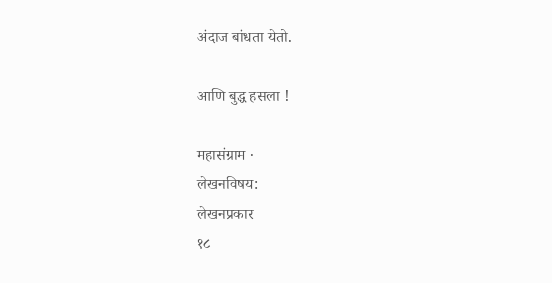अंदाज बांधता येतो.

आणि बुद्ध हसला !

महासंग्राम ·
लेखनविषय:
लेखनप्रकार
१८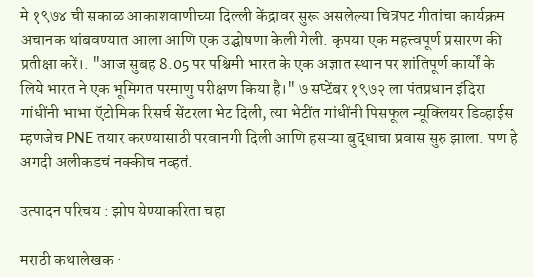मे १९७४ ची सकाळ आकाशवाणीच्या दिल्ली केंद्रावर सुरू असलेल्या चित्रपट गीतांचा कार्यक्रम अचानक थांबवण्यात आला आणि एक उद्घोषणा केली गेली. कृपया एक महत्त्वपूर्ण प्रसारण की प्रतीक्षा करें।. "आज सुबह 8.05 पर पश्चिमी भारत के एक अज्ञात स्थान पर शांतिपूर्ण कार्यों के लिये भारत ने एक भूमिगत परमाणु परीक्षण किया है।" ७ सप्टेंबर १९७२ ला पंतप्रधान इंदिरा गांधींनी भाभा ऍटोमिक रिसर्च सेंटरला भेट दिली, त्या भेटींत गांधींनी पिसफूल न्यूक्लियर डिव्हाईस म्हणजेच PNE तयार करण्यासाठी परवानगी दिली आणि हसऱ्या बुद्धाचा प्रवास सुरु झाला. पण हे अगदी अलीकडचं नक्कीच नव्हतं.

उत्पादन परिचय : झोप येण्याकरिता चहा

मराठी कथालेखक ·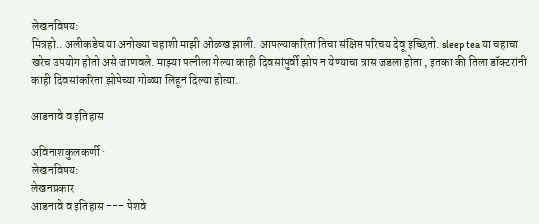लेखनविषय:
मित्रहो.. अलीकडेच या अनोख्या चहाशी माझी ओळख झाली. आपल्याकरिता तिचा संक्षिप्त परिचय देवू इच्छितो. sleep tea या चहाचा खरेच उपयोग होतो असे जाणवले. माझ्या पत्नीला गेल्या काही दिवसांपुर्वी झोप न येण्याचा त्रास जडला होता , इतका की तिला डॉक्टरांनी काही दिवसांकरिता झोपेच्या गोळ्या लिहून दिल्या होत्या.

आडनावे व इतिहास

अविनाशकुलकर्णी ·
लेखनविषय:
लेखनप्रकार
आडनावे व इतिहास --- पेशवे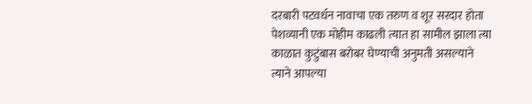दरबारी पटवर्धन नावाचा एक तरुण व शूर सरदार होता पेशव्यानी एक मोहीम काढली त्यात हा सामील झाला त्या काळात कुटुंबास बरोबर घेण्याची अनुमती असल्याने त्याने आपल्या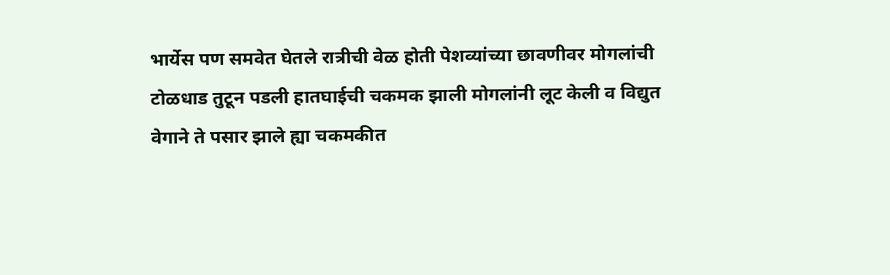भार्येस पण समवेत घेतले रात्रीची वेळ होती पेशव्यांच्या छावणीवर मोगलांची टोळधाड तुटून पडली हातघाईची चकमक झाली मोगलांनी लूट केली व विद्युत वेगाने ते पसार झाले ह्या चकमकीत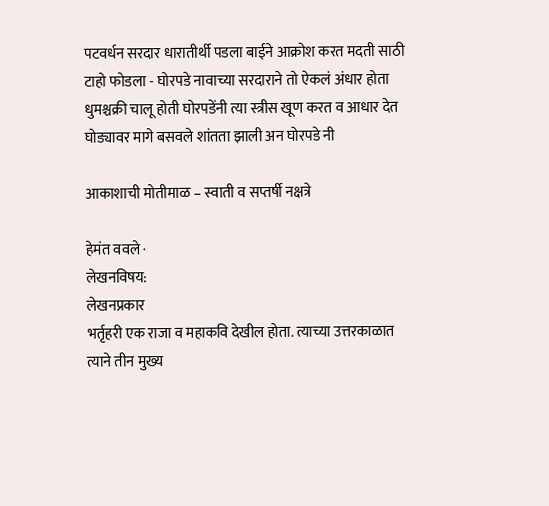पटवर्धन सरदार धारातीर्थी पडला बाईने आक्रोश करत मदती साठी टाहो फोडला - घोरपडे नावाच्या सरदाराने तो ऐकलं अंधार होता धुमश्चक्री चालू होती घोरपडेंनी त्या स्त्रीस खूण करत व आधार देत घोड्यावर मागे बसवले शांतता झाली अन घोरपडे नी

आकाशाची मोतीमाळ – स्वाती व सप्तर्षी नक्षत्रे

हेमंत ववले ·
लेखनविषय:
लेखनप्रकार
भर्तृहरी एक राजा व महाकवि देखील होता. त्याच्या उत्तरकाळात त्याने तीन मुख्य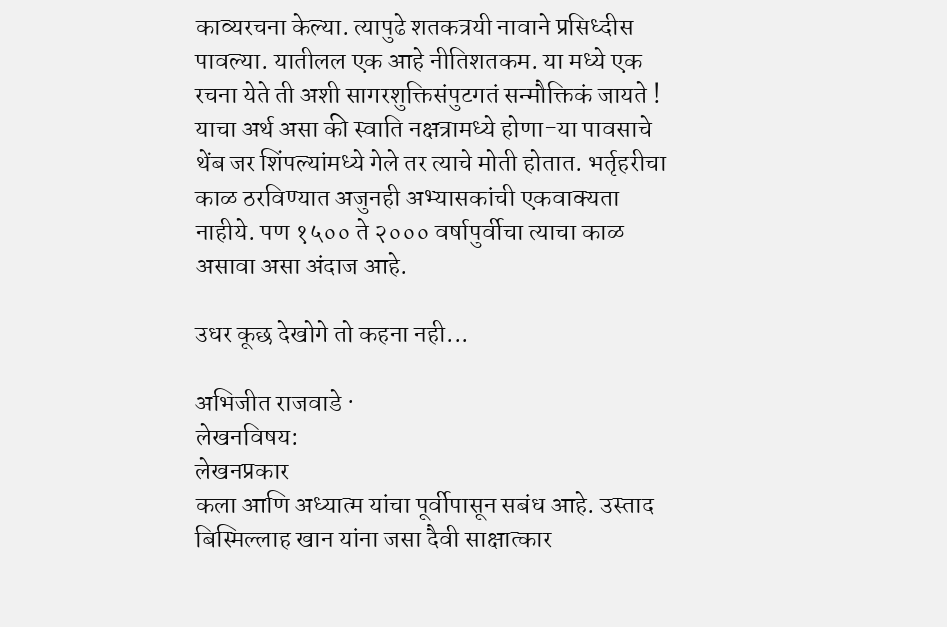काव्यरचना केल्या. त्यापुढे शतकत्रयी नावाने प्रसिध्दीस पावल्या. यातीलल एक आहे नीतिशतकम. या मध्ये एक रचना येते ती अशी सागरशुक्तिसंपुटगतं सन्मौक्तिकं जायते ! याचा अर्थ असा की स्वाति नक्षत्रामध्ये होणा-या पावसाचे थेंब जर शिंपल्यांमध्ये गेले तर त्याचे मोती होतात. भर्तृहरीचा काळ ठरविण्यात अजुनही अभ्यासकांची एकवाक्यता नाहीये. पण १५०० ते २००० वर्षापुर्वीचा त्याचा काळ असावा असा अंदाज आहे.

उधर कूछ देखोगे तो कहना नही...

अभिजीत राजवाडे ·
लेखनविषय:
लेखनप्रकार
कला आणि अध्यात्म यांचा पूर्वीपासून सबंध आहे. उस्ताद बिस्मिल्लाह खान यांना जसा दैवी साक्षात्कार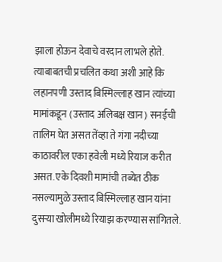झाला होऊन देवाचे वरदान लाभले होते. त्याबाबतची प्रचलित कथा अशी आहे कि लहानपणी उस्ताद बिस्मिल्लाह खान त्यांच्या मामांकडून (उस्ताद अलिबक्ष खान) सनईची तालिम घेत असत तेंव्हा ते गंगा नदीच्या काठावरील एका हवेली मध्ये रियाज करीत असत. एके दिवशी मामांची तब्येत ठीक नसल्यामुळे उस्ताद बिस्मिल्लाह खान यांना दुसऱ्या खोलीमध्ये रियाझ करण्यास सांगितले.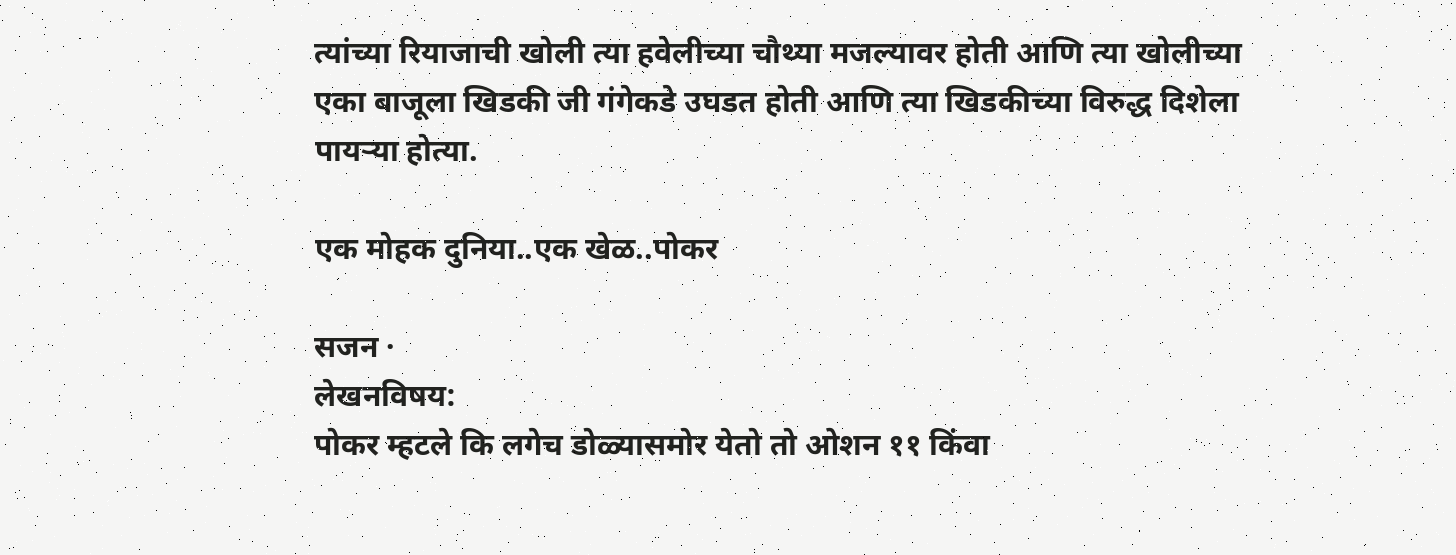त्यांच्या रियाजाची खोली त्या हवेलीच्या चौथ्या मजल्यावर होती आणि त्या खोलीच्या एका बाजूला खिडकी जी गंगेकडे उघडत होती आणि त्या खिडकीच्या विरुद्ध दिशेला पायऱ्या होत्या.

एक मोहक दुनिया..एक खेळ..पोकर

सजन ·
लेखनविषय:
पोकर म्हटले कि लगेच डोळ्यासमोर येतो तो ओशन ११ किंवा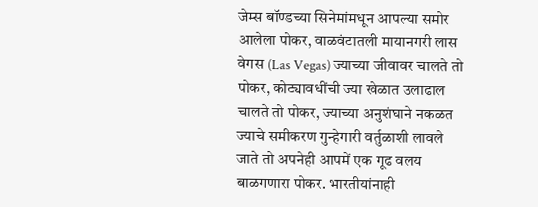जेम्स बॉण्डच्या सिनेमांमधून आपल्या समोर आलेला पोकर, वाळवंटातली मायानगरी लास वेगस (Las Vegas) ज्याच्या जीवावर चालते तो पोकर, कोट्यावधींची ज्या खेळात उलाढाल चालते तो पोकर, ज्याच्या अनुशंघाने नकळत ज्याचे समीकरण गुन्हेगारी वर्तुळाशी लावले जाते तो अपनेही आपमें एक गूढ वलय बाळगणारा पोकर. भारतीयांनाही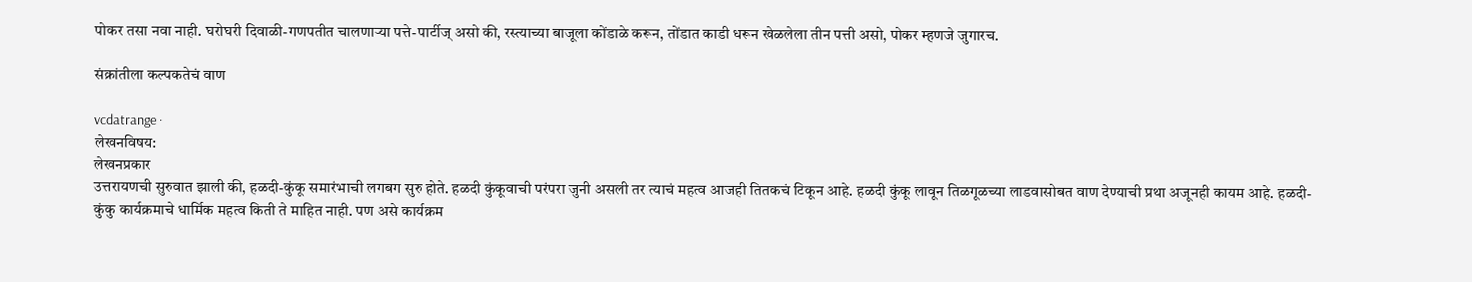पोकर तसा नवा नाही. घरोघरी दिवाळी-गणपतीत चालणाऱ्या पत्ते-पार्टीज् असो की, रस्त्याच्या बाजूला कोंडाळे करून, तोंडात काडी धरून खेळलेला तीन पत्ती असो, पोकर म्हणजे जुगारच.

संक्रांतीला कल्पकतेचं वाण

vcdatrange ·
लेखनविषय:
लेखनप्रकार
उत्तरायणची सुरुवात झाली की, हळदी-कुंकू समारंभाची लगबग सुरु होते. हळदी कुंकूवाची परंपरा जुनी असली तर त्याचं महत्व आजही तितकचं टिकून आहे. हळदी कुंकू लावून तिळगूळच्या लाडवासोबत वाण देण्याची प्रथा अजूनही कायम आहे. हळदी-कुंकु कार्यक्रमाचे धार्मिक महत्व किती ते माहित नाही. पण असे कार्यक्रम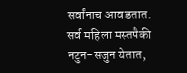सर्वांनाच आवडतात. सर्व महिला मस्तपैकी नटुन-सजुन येतात,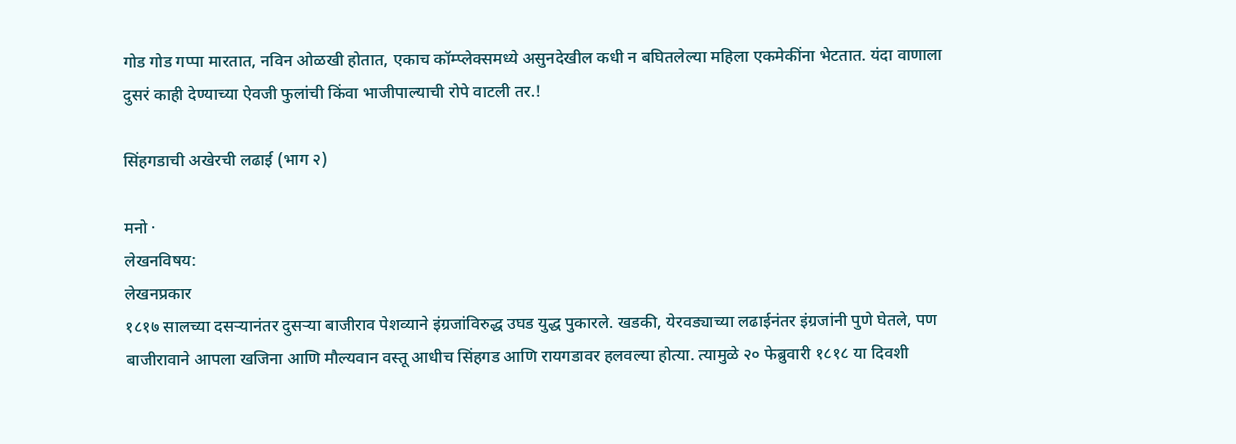गोड गोड गप्पा मारतात, नविन ओळखी होतात, एकाच कॉम्प्लेक्समध्ये असुनदेखील कधी न बघितलेल्या महिला एकमेकींना भेटतात. यंदा वाणाला दुसरं काही देण्याच्या ऐवजी फुलांची किंवा भाजीपाल्याची रोपे वाटली तर.!

सिंहगडाची अखेरची लढाई (भाग २)

मनो ·
लेखनविषय:
लेखनप्रकार
१८१७ सालच्या दसऱ्यानंतर दुसऱ्या बाजीराव पेशव्याने इंग्रजांविरुद्ध उघड युद्ध पुकारले. खडकी, येरवड्याच्या लढाईनंतर इंग्रजांनी पुणे घेतले, पण बाजीरावाने आपला खजिना आणि मौल्यवान वस्तू आधीच सिंहगड आणि रायगडावर हलवल्या होत्या. त्यामुळे २० फेब्रुवारी १८१८ या दिवशी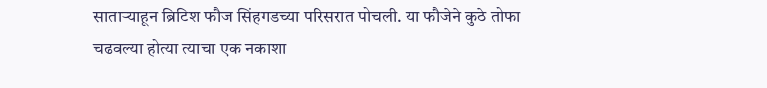साताऱ्याहून ब्रिटिश फौज सिंहगडच्या परिसरात पोचली. या फौजेने कुठे तोफा चढवल्या होत्या त्याचा एक नकाशा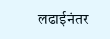लढाईनंतर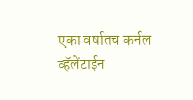एका वर्षातच कर्नल व्हॅलेंटाईन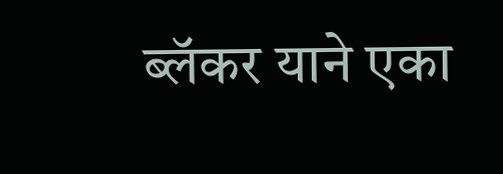ब्लॅकर याने एका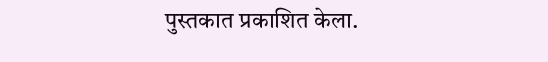पुस्तकात प्रकाशित केला.